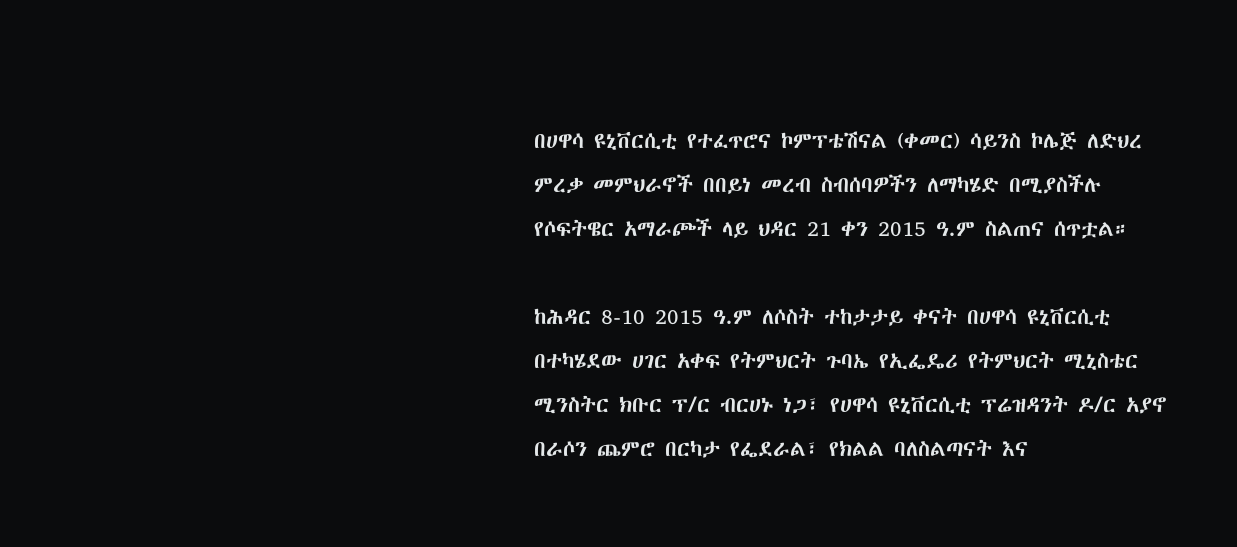በሀዋሳ ዩኒቨርሲቲ የተፈጥሮና ኮምፕቴሽናል (ቀመር) ሳይንስ ኮሌጅ ለድህረ ምረቃ መምህራኖች በበይነ መረብ ስብሰባዎችን ለማካሄድ በሚያስችሉ የሶፍትዌር አማራጮች ላይ ህዳር 21 ቀን 2015 ዓ.ም ስልጠና ሰጥቷል።

ከሕዳር 8-10 2015 ዓ.ም ለሶስት ተከታታይ ቀናት በሀዋሳ ዩኒቨርሲቲ በተካሄደው ሀገር አቀፍ የትምህርት ጉባኤ የኢፌዴሪ የትምህርት ሚኒስቴር ሚንስትር ክቡር ፕ/ር ብርሀኑ ነጋ፣ የሀዋሳ ዩኒቨርሲቲ ፕሬዝዳንት ዶ/ር አያኖ በራሶን ጨምሮ በርካታ የፌደራል፣ የክልል ባለስልጣናት እና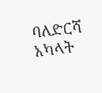ባለድርሻ አካላት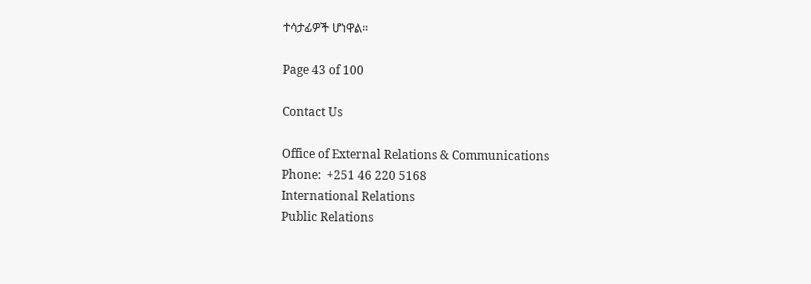ተሳታፊዎች ሆነዋል።

Page 43 of 100

Contact Us

Office of External Relations & Communications
Phone:  +251 46 220 5168
International Relations
Public Relations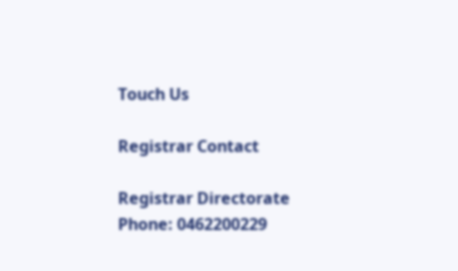Touch Us

Registrar Contact

Registrar Directorate
Phone: 0462200229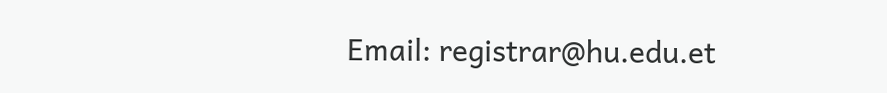Email: registrar@hu.edu.et